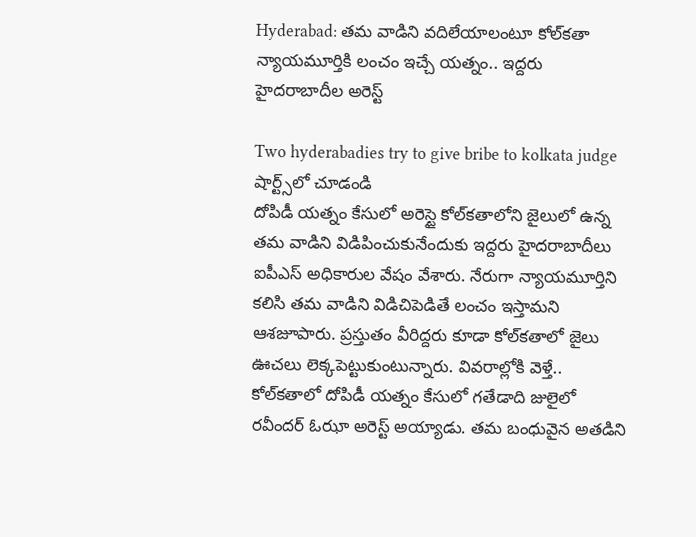Hyderabad: తమ వాడిని వదిలేయాలంటూ కోల్‌కతా న్యాయమూర్తికి లంచం ఇచ్చే యత్నం.. ఇద్దరు హైదరాబాదీల అరెస్ట్

Two hyderabadies try to give bribe to kolkata judge
షార్ట్స్‌లో చూడండి
దోపిడీ యత్నం కేసులో అరెస్టై కోల్‌కతాలోని జైలులో ఉన్న తమ వాడిని విడిపించుకునేందుకు ఇద్దరు హైదరాబాదీలు ఐపీఎస్ అధికారుల వేషం వేశారు. నేరుగా న్యాయమూర్తిని కలిసి తమ వాడిని విడిచిపెడితే లంచం ఇస్తామని ఆశజూపారు. ప్రస్తుతం వీరిద్దరు కూడా కోల్‌కతాలో జైలు ఊచలు లెక్కపెట్టుకుంటున్నారు. వివరాల్లోకి వెళ్తే.. కోల్‌కతాలో దోపిడీ యత్నం కేసులో గతేడాది జులైలో రవీందర్ ఓఝా అరెస్ట్ అయ్యాడు. తమ బంధువైన అతడిని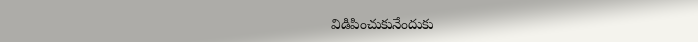విడిపించుకునేందుకు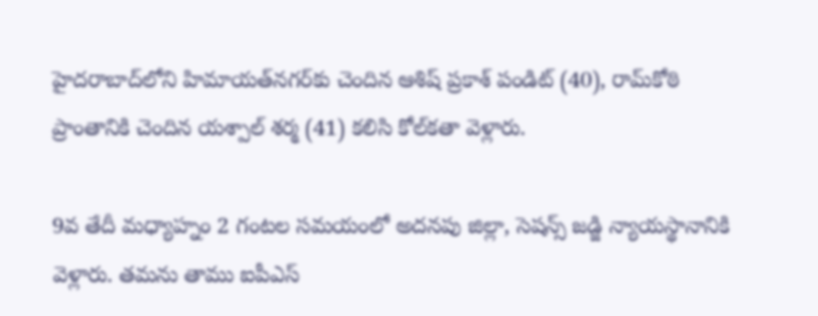హైదరాబాద్‌లోని హిమాయత్‌నగర్‌కు చెందిన ఆశిష్ ప్రకాశ్ పండిట్ (40), రామ్‌కోఠి ప్రాంతానికి చెందిన యశ్పాల్ శర్మ (41) కలిసి కోల్‌కతా వెళ్లారు.

9వ తేదీ మధ్యాహ్నం 2 గంటల సమయంలో అదనపు జిల్లా, సెషన్స్ జడ్జి న్యాయస్థానానికి వెళ్లారు. తమను తాము ఐపీఎస్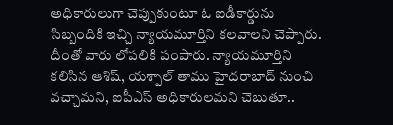అధికారులుగా చెప్పుకుంటూ ఓ ఐడీకార్డును సిబ్బందికి ఇచ్చి న్యాయమూర్తిని కలవాలని చెప్పారు. దీంతో వారు లోపలికి పంపారు. న్యాయమూర్తిని కలిసిన ఆశిష్, యశ్పాల్ తాము హైదరాబాద్ నుంచి వచ్చామని, ఐపీఎస్ అధికారులమని చెబుతూ..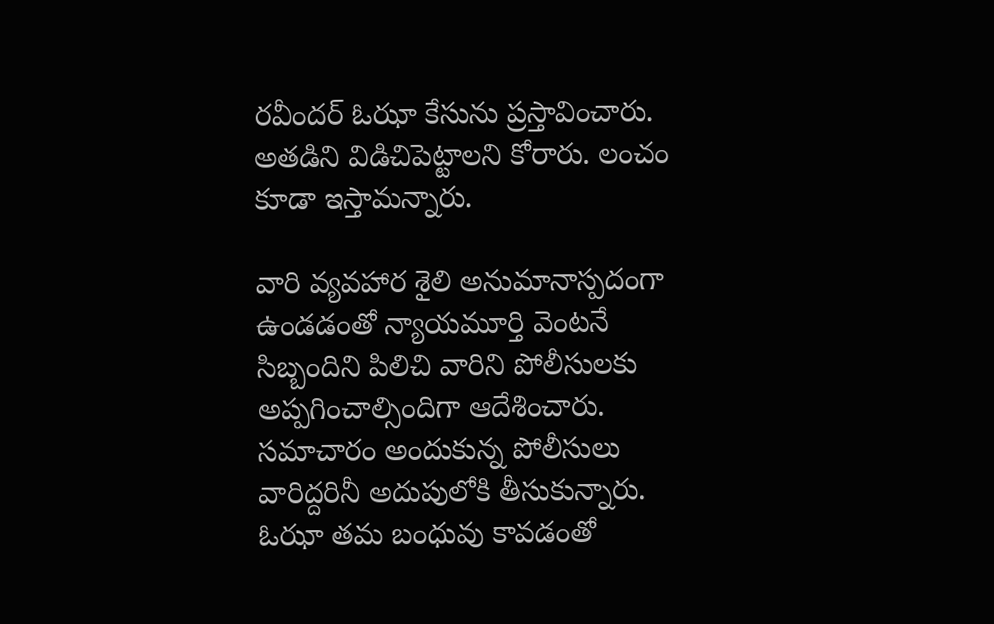రవీందర్ ఓఝా కేసును ప్రస్తావించారు. అతడిని విడిచిపెట్టాలని కోరారు. లంచం కూడా ఇస్తామన్నారు.

వారి వ్యవహార శైలి అనుమానాస్పదంగా ఉండడంతో న్యాయమూర్తి వెంటనే సిబ్బందిని పిలిచి వారిని పోలీసులకు అప్పగించాల్సిందిగా ఆదేశించారు. సమాచారం అందుకున్న పోలీసులు వారిద్దరినీ అదుపులోకి తీసుకున్నారు. ఓఝా తమ బంధువు కావడంతో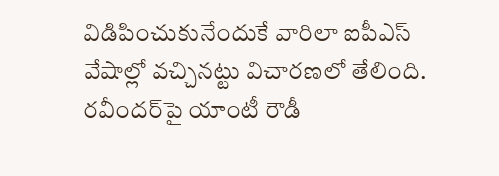విడిపించుకునేందుకే వారిలా ఐపీఎస్ వేషాల్లో వచ్చినట్టు విచారణలో తేలింది. రవీందర్‌పై యాంటీ రౌడీ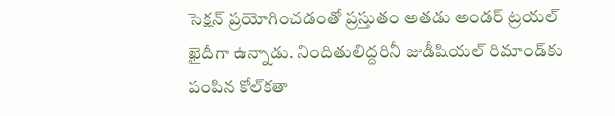సెక్షన్ ప్రయోగించడంతో ప్రస్తుతం అతడు అండర్ ట్రయల్ ఖైదీగా ఉన్నాడు. నిందితులిద్దరినీ జుడీషియల్ రిమాండ్‌కు పంపిన కోల్‌కతా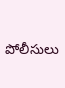పోలీసులు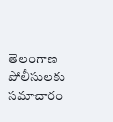తెలంగాణ పోలీసులకు సమాచారం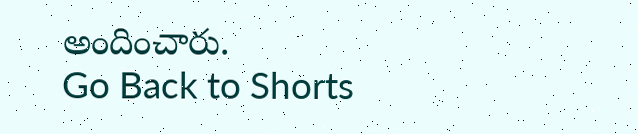అందించారు.
Go Back to Shorts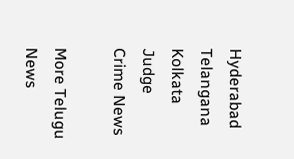Hyderabad
Telangana
Kolkata
Judge
Crime News

More Telugu News